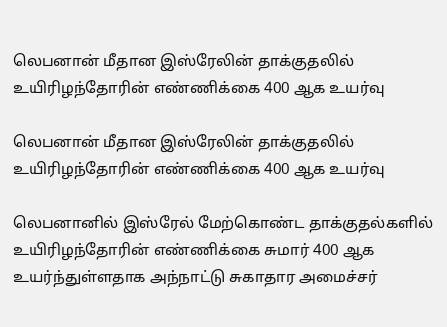லெபனான் மீதான இஸ்ரேலின் தாக்குதலில் உயிரிழந்தோரின் எண்ணிக்கை 400 ஆக உயர்வு

லெபனான் மீதான இஸ்ரேலின் தாக்குதலில் உயிரிழந்தோரின் எண்ணிக்கை 400 ஆக உயர்வு

லெபனானில் இஸ்ரேல் மேற்கொண்ட தாக்குதல்களில் உயிரிழந்தோரின் எண்ணிக்கை சுமார் 400 ஆக உயர்ந்துள்ளதாக அந்நாட்டு சுகாதார அமைச்சர்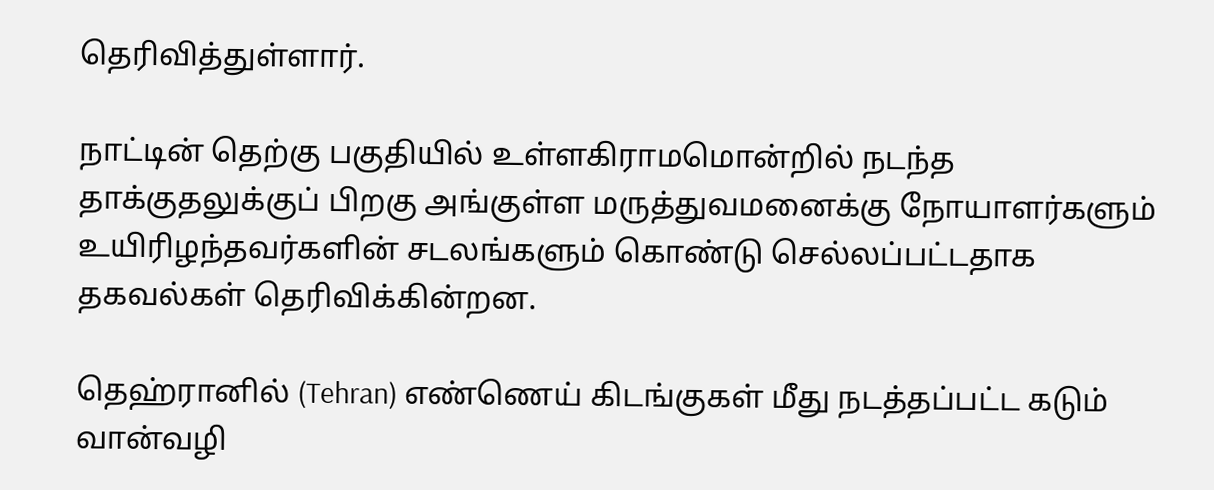தெரிவித்துள்ளார்.

நாட்டின் தெற்கு பகுதியில் உள்ளகிராமமொன்றில் நடந்த தாக்குதலுக்குப் பிறகு அங்குள்ள மருத்துவமனைக்கு நோயாளர்களும் உயிரிழந்தவர்களின் சடலங்களும் கொண்டு செல்லப்பட்டதாக தகவல்கள் தெரிவிக்கின்றன.

தெஹ்ரானில் (Tehran) எண்ணெய் கிடங்குகள் மீது நடத்தப்பட்ட கடும் வான்வழி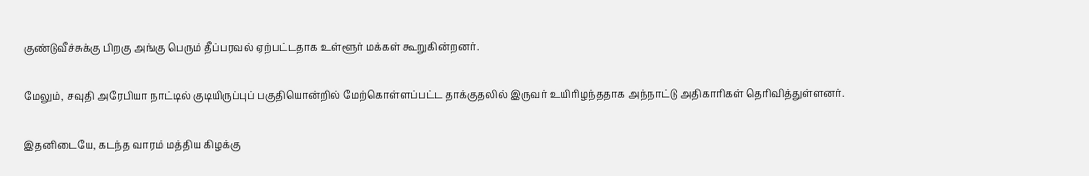குண்டுவீச்சுக்கு பிறகு அங்கு பெரும் தீப்பரவல் ஏற்பட்டதாக உள்ளூர் மக்கள் கூறுகின்றனர்.

மேலும், சவுதி அரேபியா நாட்டில் குடியிருப்புப் பகுதியொன்றில் மேற்கொள்ளப்பட்ட தாக்குதலில் இருவர் உயிரிழந்ததாக அந்நாட்டு அதிகாரிகள் தெரிவித்துள்ளனர்.

இதனிடையே, கடந்த வாரம் மத்திய கிழக்கு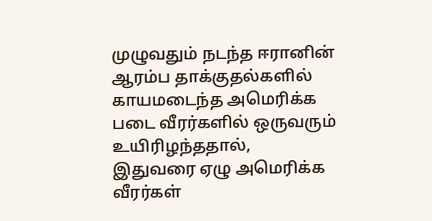முழுவதும் நடந்த ஈரானின் ஆரம்ப தாக்குதல்களில் காயமடைந்த அமெரிக்க படை வீரர்களில் ஒருவரும் உயிரிழந்ததால், இதுவரை ஏழு அமெரிக்க வீரர்கள்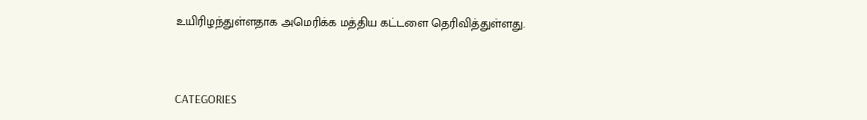உயிரிழந்துள்ளதாக அமெரிக்க மத்திய கட்டளை தெரிவித்துள்ளது.



CATEGORIES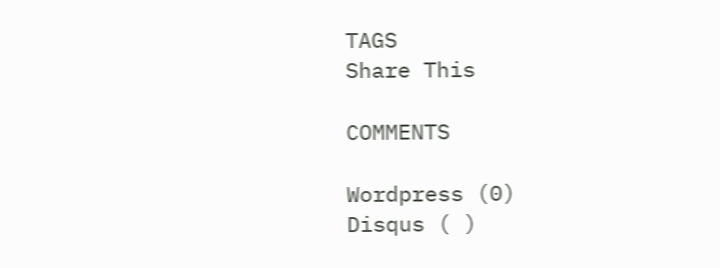TAGS
Share This

COMMENTS

Wordpress (0)
Disqus ( )